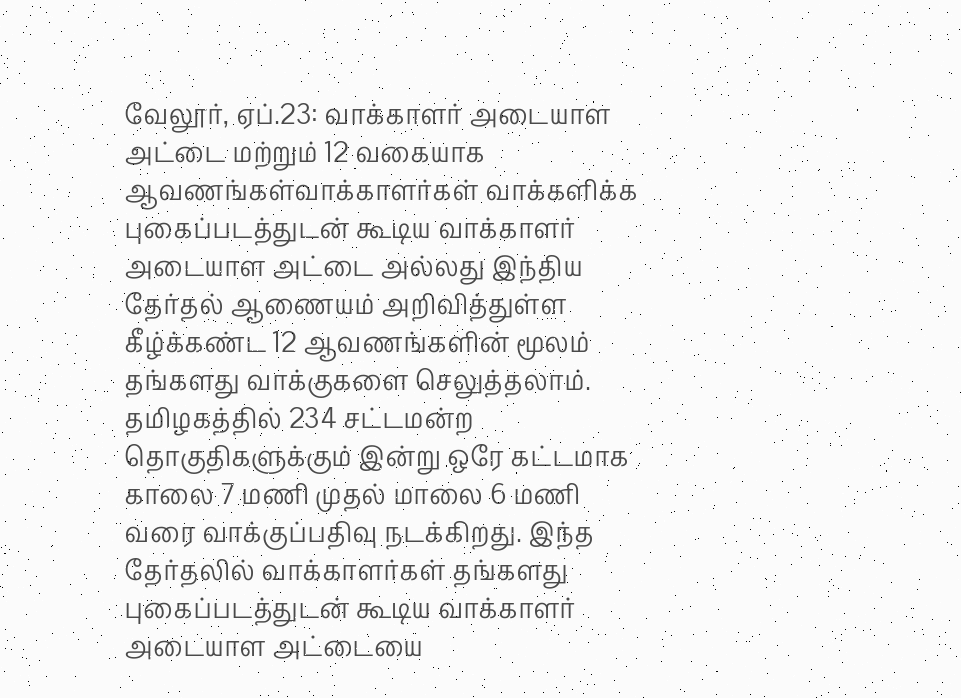வேலூர், ஏப்.23: வாக்காளர் அடையாள அட்டை மற்றும் 12 வகையாக ஆவணங்கள்வாக்காளர்கள் வாக்களிக்க புகைப்படத்துடன் கூடிய வாக்காளர் அடையாள அட்டை அல்லது இந்திய தேர்தல் ஆணையம் அறிவித்துள்ள கீழ்க்கண்ட 12 ஆவணங்களின் மூலம் தங்களது வாக்குகளை செலுத்தலாம். தமிழகத்தில் 234 சட்டமன்ற தொகுதிகளுக்கும் இன்று ஒரே கட்டமாக காலை 7 மணி முதல் மாலை 6 மணி வரை வாக்குப்பதிவு நடக்கிறது. இந்த தேர்தலில் வாக்காளர்கள் தங்களது புகைப்படத்துடன் கூடிய வாக்காளர் அடையாள அட்டையை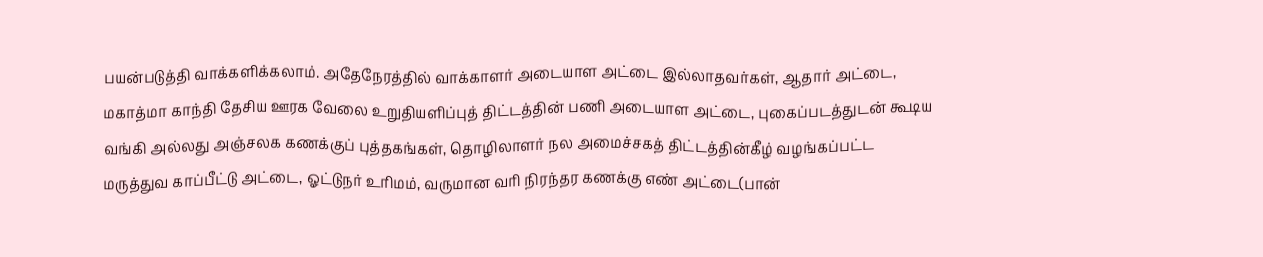பயன்படுத்தி வாக்களிக்கலாம். அதேநேரத்தில் வாக்காளர் அடையாள அட்டை இல்லாதவர்கள், ஆதார் அட்டை, மகாத்மா காந்தி தேசிய ஊரக வேலை உறுதியளிப்புத் திட்டத்தின் பணி அடையாள அட்டை, புகைப்படத்துடன் கூடிய வங்கி அல்லது அஞ்சலக கணக்குப் புத்தகங்கள், தொழிலாளர் நல அமைச்சகத் திட்டத்தின்கீழ் வழங்கப்பட்ட மருத்துவ காப்பீட்டு அட்டை, ஓட்டுநர் உரிமம், வருமான வரி நிரந்தர கணக்கு எண் அட்டை(பான்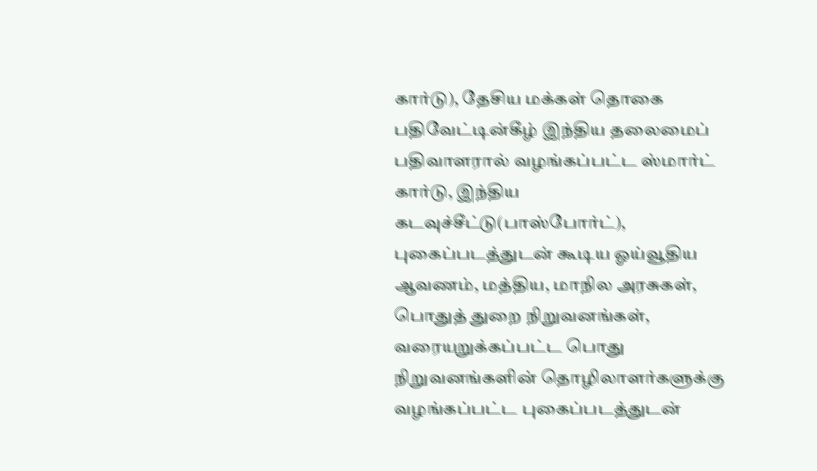கார்டு), தேசிய மக்கள் தொகை பதிவேட்டின்கீழ் இந்திய தலைமைப் பதிவாளரால் வழங்கப்பட்ட ஸ்மார்ட் கார்டு, இந்திய கடவுச்சீட்டு(பாஸ்போர்ட்), புகைப்படத்துடன் கூடிய ஓய்வூதிய ஆவணம், மத்திய, மாநில அரசுகள், பொதுத் துறை நிறுவனங்கள், வரையறுக்கப்பட்ட பொது நிறுவனங்களின் தொழிலாளர்களுக்கு வழங்கப்பட்ட புகைப்படத்துடன்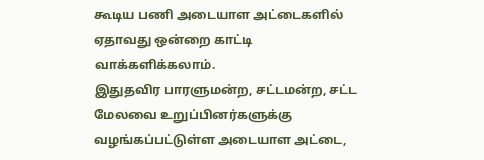கூடிய பணி அடையாள அட்டைகளில் ஏதாவது ஒன்றை காட்டி வாக்களிக்கலாம்.
இதுதவிர பாரளுமன்ற, சட்டமன்ற, சட்ட மேலவை உறுப்பினர்களுக்கு வழங்கப்பட்டுள்ள அடையாள அட்டை,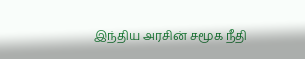இந்திய அரசின் சமூக நீதி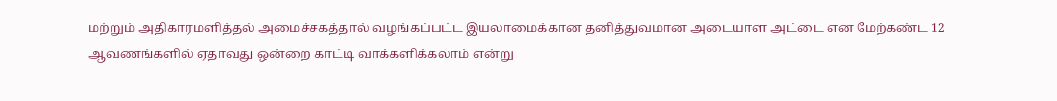மற்றும் அதிகாரமளித்தல் அமைச்சகத்தால் வழங்கப்பட்ட இயலாமைக்கான தனித்துவமான அடையாள அட்டை என மேற்கண்ட 12 ஆவணங்களில் ஏதாவது ஒன்றை காட்டி வாக்களிக்கலாம் என்று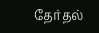தேர்தல்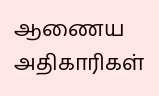ஆணைய அதிகாரிகள்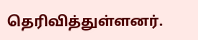தெரிவித்துள்ளனர்.